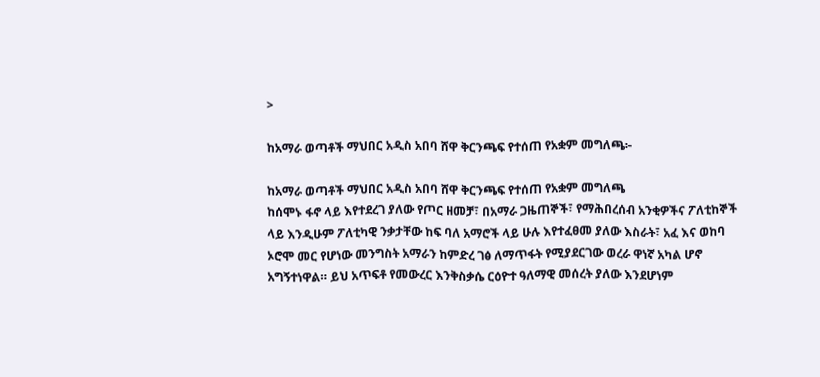>

ከአማራ ወጣቶች ማህበር አዲስ አበባ ሸዋ ቅርንጫፍ የተሰጠ የአቋም መግለጫ፦

ከአማራ ወጣቶች ማህበር አዲስ አበባ ሸዋ ቅርንጫፍ የተሰጠ የአቋም መግለጫ
ከሰሞኑ ፋኖ ላይ እየተደረገ ያለው የጦር ዘመቻ፣ በአማራ ጋዜጠኞች፣ የማሕበረሰብ አንቂዎችና ፖለቲከኞች ላይ እንዲሁም ፖለቲካዊ ንቃታቸው ከፍ ባለ አማሮች ላይ ሁሉ እየተፈፀመ ያለው እስራት፣ አፈ እና ወከባ ኦሮሞ መር የሆነው መንግስት አማራን ከምድረ ገፅ ለማጥፋት የሚያደርገው ወረራ ዋነኛ አካል ሆኖ አግኝተነዋል። ይህ አጥፍቶ የመውረር እንቅስቃሴ ርዕዮተ ዓለማዊ መሰረት ያለው እንደሆነም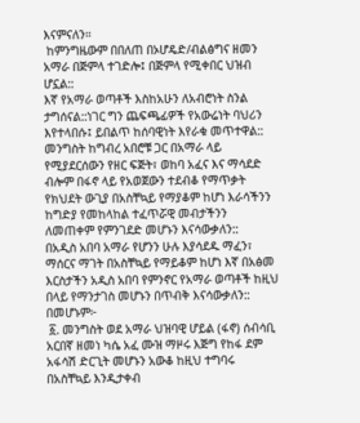እናምናለን።
 ከምንግዜውም በበለጠ በኦሆዴድ/ብልፅግና ዘመን አማራ በጅምላ ተገድሎ፤ በጅምላ የሚቀበር ህዝብ ሆኗል::
እኛ የአማራ ወጣቶች እስከአሁን ለአብሮነት ስንል ታግሰናል::ነገር ግን ጨፍጫፊዎች የአውሬነት ባህሪን እየተላበሱ፤ ይበልጥ ከሰባዊነት እየራቁ መጥተዋል:: መንግስት ከግብረ አበሮቹ ጋር በአማራ ላይ የሚያደርሰውን የዘር ፍጅት፣ ወከባ አፈና እና ማሳደድ ብሎም በፋኖ ላይ የአወጀውን ተደብቆ የማጥቃት የክህደት ውጊያ በአስቸኳይ የማያቆም ከሆነ እራሳችንን ከግድያ የመከላከል ተፈጥሯዊ መብታችንን ለመጠቀም የምንገደድ መሆኑን እናሳውቃለን::
በአዲስ አበባ አማራ የሆንን ሁሉ እያሳደዱ ማፈን፣ ማሰርና ማገት በአስቸኳይ የማይቆም ከሆነ እኛ በአፅመ እርስታችን አዲስ አበባ የምንኖር የአማራ ወጣቶች ከዚህ በላይ የማንታገስ መሆኑን በጥብቅ እናሳውቃለን:: በመሆኑም፦
 ፩. መንግስት ወደ አማራ ህዝባዊ ሆይል (ፋኖ) ሰብሳቢ አርበኛ ዘመነ ካሴ አፈ ሙዝ ማዞሩ እጅግ የከፋ ደም አፋሳሽ ድርጊት መሆኑን አውቆ ከዚህ ተግባሩ በአስቸኳይ እንዲታቀብ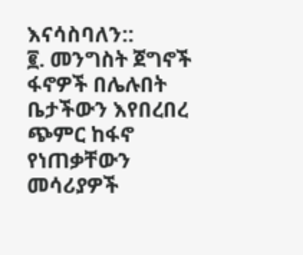እናሳስባለን::
፪. መንግስት ጀግኖች ፋኖዎች በሌሉበት ቤታችውን እየበረበረ ጭምር ከፋኖ የነጠቃቸውን መሳሪያዎች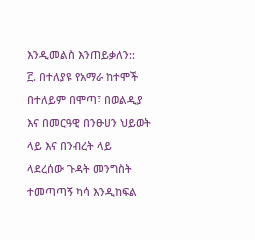እንዲመልስ እንጠይቃለን::
፫. በተለያዩ የአማራ ከተሞች በተለይም በሞጣ፣ በወልዲያ እና በመርዓዊ በንፁሀን ህይወት ላይ እና በንብረት ላይ ላደረሰው ጉዳት መንግስት ተመጣጣኝ ካሳ እንዲከፍል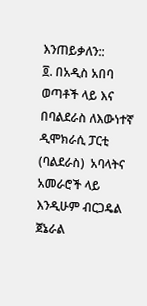እንጠይቃለን::
፬. በአዲስ አበባ ወጣቶች ላይ እና በባልደራስ ለእውነተኛ ዲሞክራሲ ፓርቲ (ባልደራስ)  አባላትና አመራሮች ላይ እንዲሁም ብርጋዴል ጀኔራል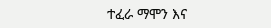ተፈራ ማሞን እና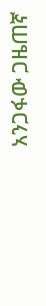አንጋፋው ጋዜጠኛ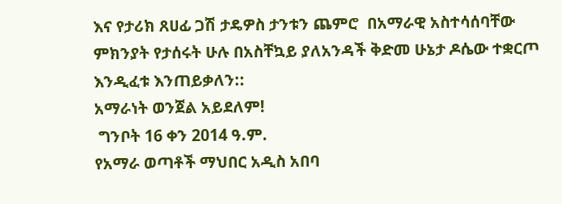እና የታሪክ ጸሀፊ ጋሽ ታዴዎስ ታንቱን ጨምሮ  በአማራዊ አስተሳሰባቸው ምክንያት የታሰሩት ሁሉ በአስቸኳይ ያለአንዳች ቅድመ ሁኔታ ዶሴው ተቋርጦ  እንዲፈቱ እንጠይቃለን::
አማራነት ወንጀል አይደለም!
 ግንቦት 16 ቀን 2014 ዓ.ም.
የአማራ ወጣቶች ማህበር አዲስ አበባ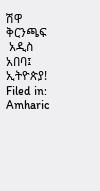ሽዋ ቅርንጫፍ
 አዲስ አበባ፤ ኢትዮጵያ!
Filed in: Amharic